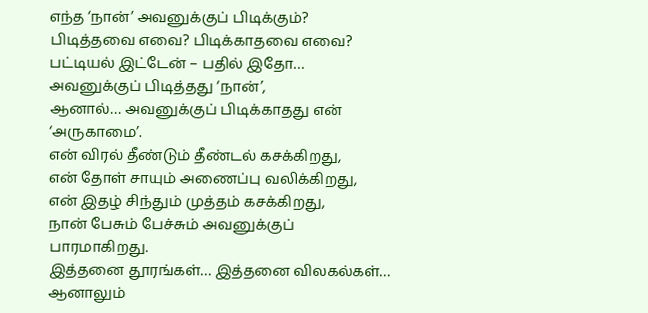எந்த ‘நான்’ அவனுக்குப் பிடிக்கும்?
பிடித்தவை எவை? பிடிக்காதவை எவை?
பட்டியல் இட்டேன் – பதில் இதோ…
அவனுக்குப் பிடித்தது ‘நான்’,
ஆனால்… அவனுக்குப் பிடிக்காதது என் ‘அருகாமை’.
என் விரல் தீண்டும் தீண்டல் கசக்கிறது,
என் தோள் சாயும் அணைப்பு வலிக்கிறது,
என் இதழ் சிந்தும் முத்தம் கசக்கிறது,
நான் பேசும் பேச்சும் அவனுக்குப் பாரமாகிறது.
இத்தனை தூரங்கள்… இத்தனை விலகல்கள்…
ஆனாலும்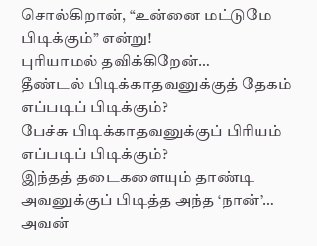சொல்கிறான், “உன்னை மட்டுமே பிடிக்கும்” என்று!
புரியாமல் தவிக்கிறேன்…
தீண்டல் பிடிக்காதவனுக்குத் தேகம் எப்படிப் பிடிக்கும்?
பேச்சு பிடிக்காதவனுக்குப் பிரியம் எப்படிப் பிடிக்கும்?
இந்தத் தடைகளையும் தாண்டி அவனுக்குப் பிடித்த அந்த ‘நான்’…
அவன்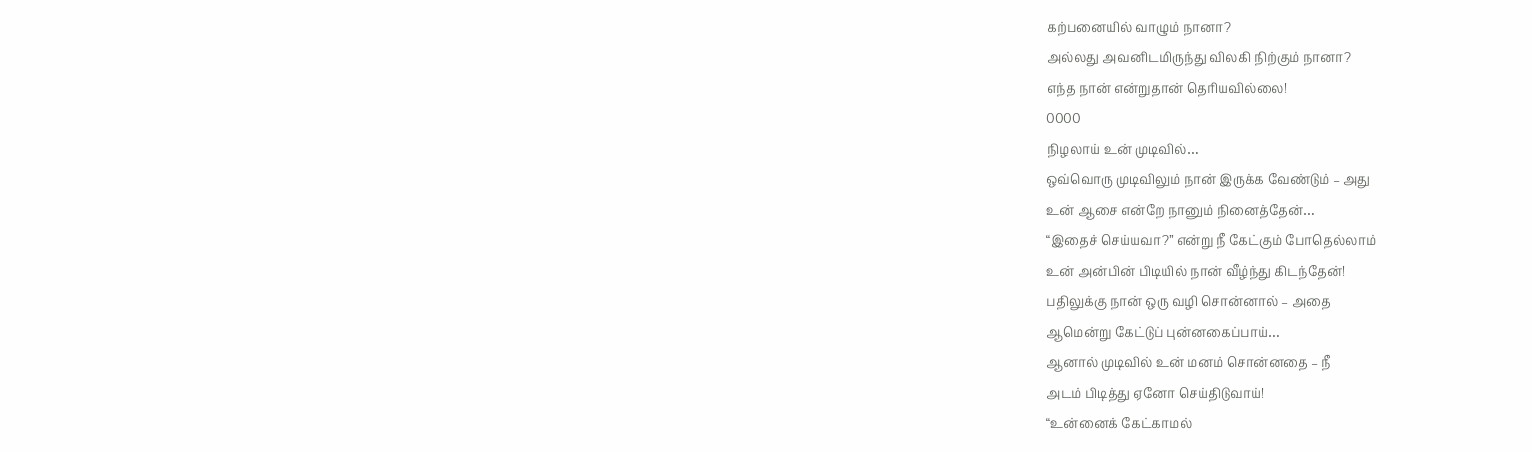கற்பனையில் வாழும் நானா?
அல்லது அவனிடமிருந்து விலகி நிற்கும் நானா?
எந்த நான் என்றுதான் தெரியவில்லை!
0000
நிழலாய் உன் முடிவில்…
ஒவ்வொரு முடிவிலும் நான் இருக்க வேண்டும் – அது
உன் ஆசை என்றே நானும் நினைத்தேன்…
“இதைச் செய்யவா?” என்று நீ கேட்கும் போதெல்லாம்
உன் அன்பின் பிடியில் நான் வீழ்ந்து கிடந்தேன்!
பதிலுக்கு நான் ஒரு வழி சொன்னால் – அதை
ஆமென்று கேட்டுப் புன்னகைப்பாய்…
ஆனால் முடிவில் உன் மனம் சொன்னதை – நீ
அடம் பிடித்து ஏனோ செய்திடுவாய்!
“உன்னைக் கேட்காமல்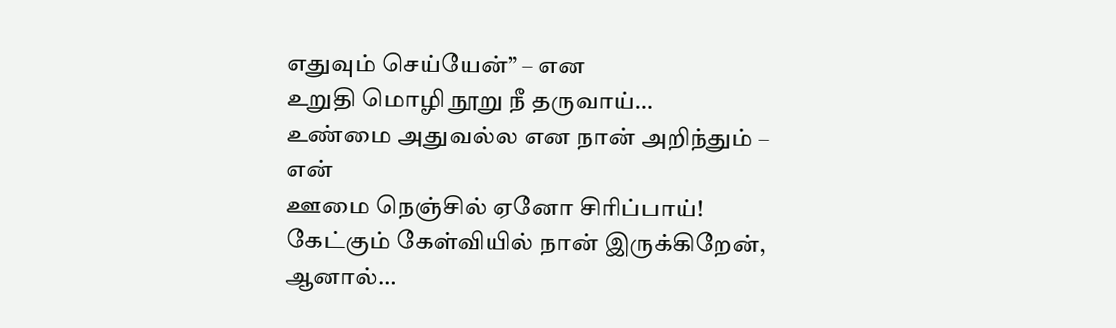எதுவும் செய்யேன்” – என
உறுதி மொழி நூறு நீ தருவாய்…
உண்மை அதுவல்ல என நான் அறிந்தும் – என்
ஊமை நெஞ்சில் ஏனோ சிரிப்பாய்!
கேட்கும் கேள்வியில் நான் இருக்கிறேன்,
ஆனால்…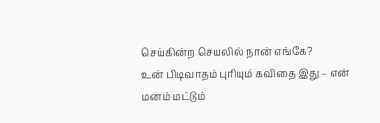செய்கின்ற செயலில் நான் எங்கே?
உன் பிடிவாதம் புரியும் கவிதை இது – என்
மனம் மட்டும்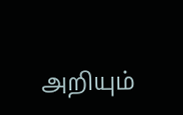அறியும்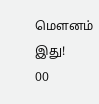மௌனம் இது!
00